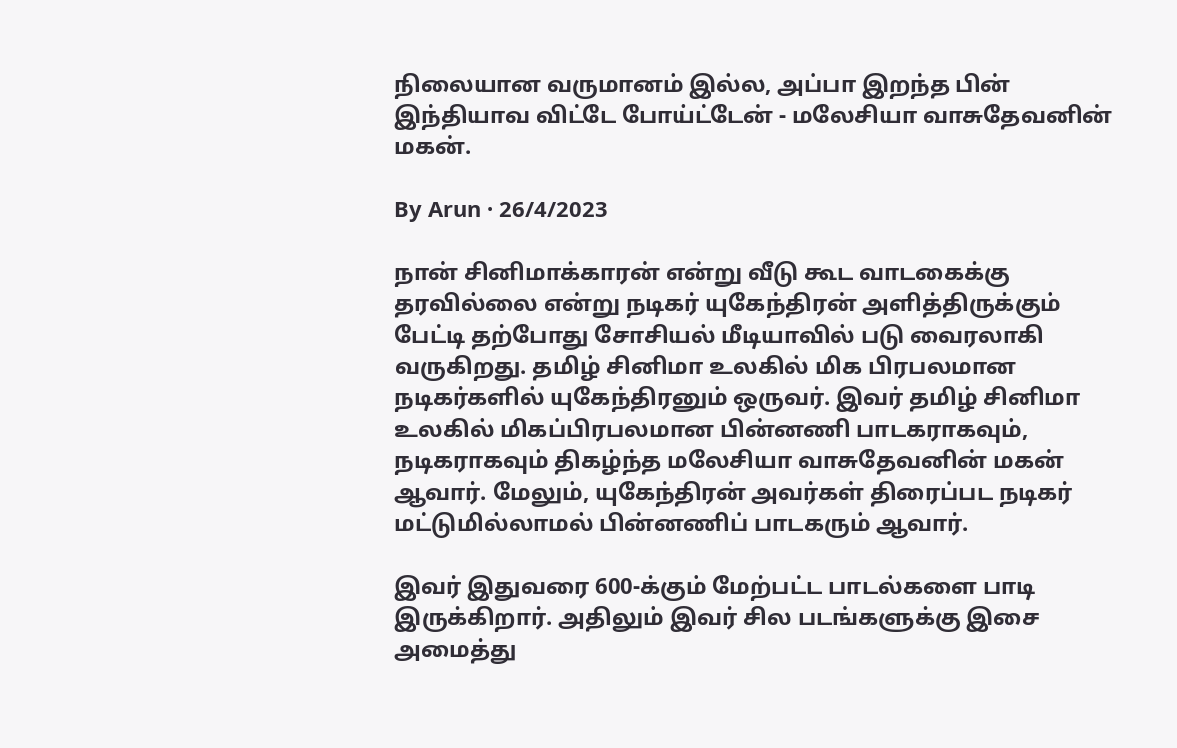நிலையான வருமானம் இல்ல, அப்பா இறந்த பின் இந்தியாவ விட்டே போய்ட்டேன் - மலேசியா வாசுதேவனின் மகன்.

By Arun · 26/4/2023

நான் சினிமாக்காரன் என்று வீடு கூட வாடகைக்கு தரவில்லை என்று நடிகர் யுகேந்திரன் அளித்திருக்கும் பேட்டி தற்போது சோசியல் மீடியாவில் படு வைரலாகி வருகிறது. தமிழ் சினிமா உலகில் மிக பிரபலமான நடிகர்களில் யுகேந்திரனும் ஒருவர். இவர் தமிழ் சினிமா உலகில் மிகப்பிரபலமான பின்னணி பாடகராகவும், நடிகராகவும் திகழ்ந்த மலேசியா வாசுதேவனின் மகன் ஆவார். மேலும், யுகேந்திரன் அவர்கள் திரைப்பட நடிகர் மட்டுமில்லாமல் பின்னணிப் பாடகரும் ஆவார்.

இவர் இதுவரை 600-க்கும் மேற்பட்ட பாடல்களை பாடி இருக்கிறார். அதிலும் இவர் சில படங்களுக்கு இசை அமைத்து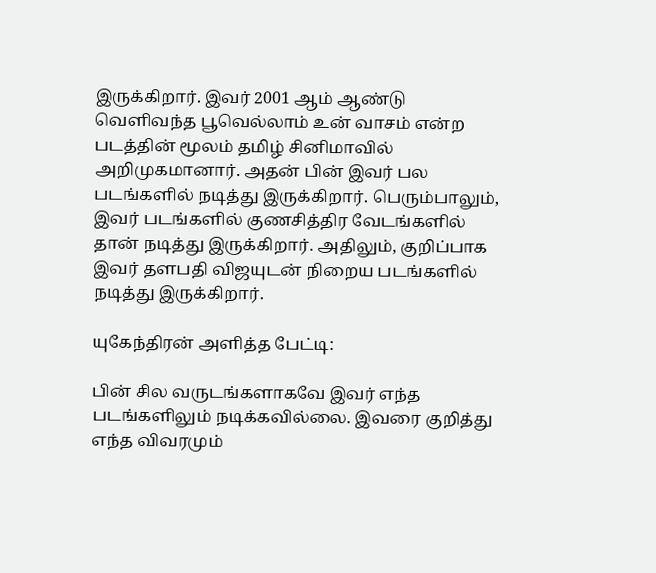இருக்கிறார். இவர் 2001 ஆம் ஆண்டு வெளிவந்த பூவெல்லாம் உன் வாசம் என்ற படத்தின் மூலம் தமிழ் சினிமாவில் அறிமுகமானார். அதன் பின் இவர் பல படங்களில் நடித்து இருக்கிறார். பெரும்பாலும், இவர் படங்களில் குணசித்திர வேடங்களில் தான் நடித்து இருக்கிறார். அதிலும், குறிப்பாக இவர் தளபதி விஜயுடன் நிறைய படங்களில் நடித்து இருக்கிறார்.

யுகேந்திரன் அளித்த பேட்டி:

பின் சில வருடங்களாகவே இவர் எந்த படங்களிலும் நடிக்கவில்லை. இவரை குறித்து எந்த விவரமும்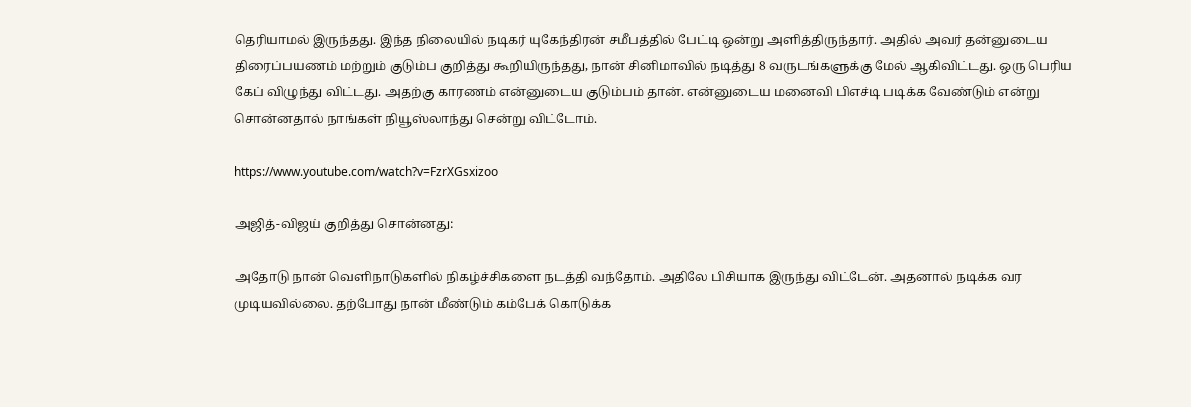தெரியாமல் இருந்தது. இந்த நிலையில் நடிகர் யுகேந்திரன் சமீபத்தில் பேட்டி ஒன்று அளித்திருந்தார். அதில் அவர் தன்னுடைய திரைப்பயணம் மற்றும் குடும்ப குறித்து கூறியிருந்தது, நான் சினிமாவில் நடித்து 8 வருடங்களுக்கு மேல் ஆகிவிட்டது. ஒரு பெரிய கேப் விழுந்து விட்டது. அதற்கு காரணம் என்னுடைய குடும்பம் தான். என்னுடைய மனைவி பிஎச்டி படிக்க வேண்டும் என்று சொன்னதால் நாங்கள் நியூஸ்லாந்து சென்று விட்டோம்.

https://www.youtube.com/watch?v=FzrXGsxizoo

அஜித்-விஜய் குறித்து சொன்னது:

அதோடு நான் வெளிநாடுகளில் நிகழ்ச்சிகளை நடத்தி வந்தோம். அதிலே பிசியாக இருந்து விட்டேன். அதனால் நடிக்க வர முடியவில்லை. தற்போது நான் மீண்டும் கம்பேக் கொடுக்க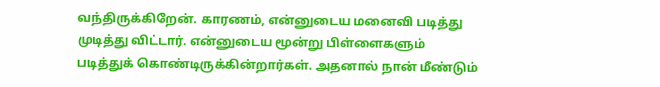வந்திருக்கிறேன். காரணம், என்னுடைய மனைவி படித்து முடித்து விட்டார். என்னுடைய மூன்று பிள்ளைகளும் படித்துக் கொண்டிருக்கின்றார்கள். அதனால் நான் மீண்டும்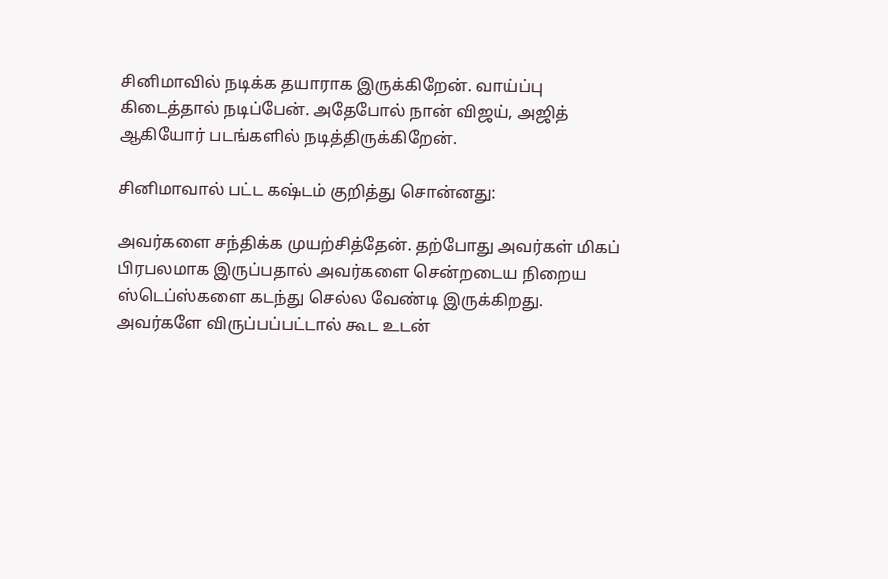சினிமாவில் நடிக்க தயாராக இருக்கிறேன். வாய்ப்பு கிடைத்தால் நடிப்பேன். அதேபோல் நான் விஜய், அஜித் ஆகியோர் படங்களில் நடித்திருக்கிறேன்.

சினிமாவால் பட்ட கஷ்டம் குறித்து சொன்னது:

அவர்களை சந்திக்க முயற்சித்தேன். தற்போது அவர்கள் மிகப் பிரபலமாக இருப்பதால் அவர்களை சென்றடைய நிறைய ஸ்டெப்ஸ்களை கடந்து செல்ல வேண்டி இருக்கிறது. அவர்களே விருப்பப்பட்டால் கூட உடன்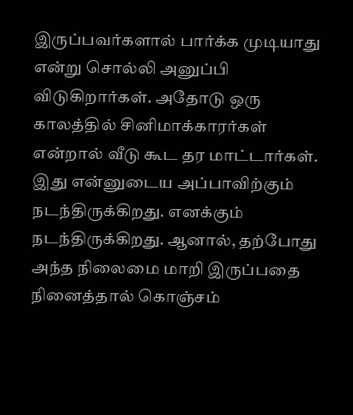இருப்பவர்களால் பார்க்க முடியாது என்று சொல்லி அனுப்பி விடுகிறார்கள். அதோடு ஒரு காலத்தில் சினிமாக்காரர்கள் என்றால் வீடு கூட தர மாட்டார்கள். இது என்னுடைய அப்பாவிற்கும் நடந்திருக்கிறது. எனக்கும் நடந்திருக்கிறது. ஆனால், தற்போது அந்த நிலைமை மாறி இருப்பதை நினைத்தால் கொஞ்சம்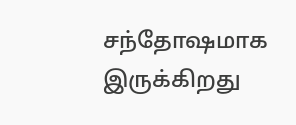சந்தோஷமாக இருக்கிறது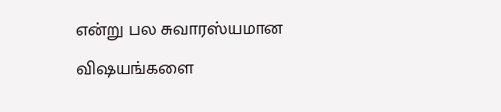என்று பல சுவாரஸ்யமான விஷயங்களை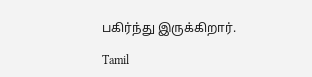பகிர்ந்து இருக்கிறார்.

Tamil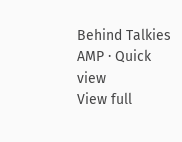Behind Talkies AMP · Quick view
View full